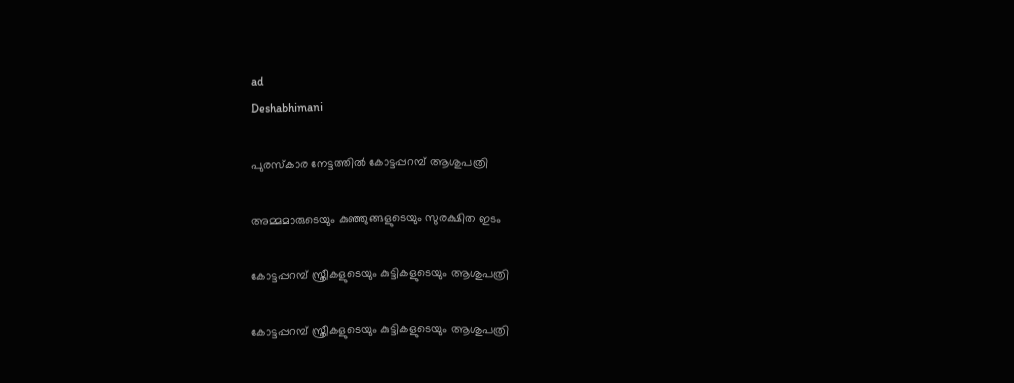ad
Deshabhimani

പുരസ്കാര നേട്ടത്തിൽ കോട്ടപ്പറമ്പ് ആശുപത്രി

അമ്മമാരുടെയും കുഞ്ഞുങ്ങളുടെയും സുരക്ഷിത ഇടം

കോട്ടപ്പറമ്പ് സ്ത്രീകളുടെയും കുട്ടികളുടെയും ആശുപത്രി

കോട്ടപ്പറമ്പ് സ്ത്രീകളുടെയും കുട്ടികളുടെയും ആശുപത്രി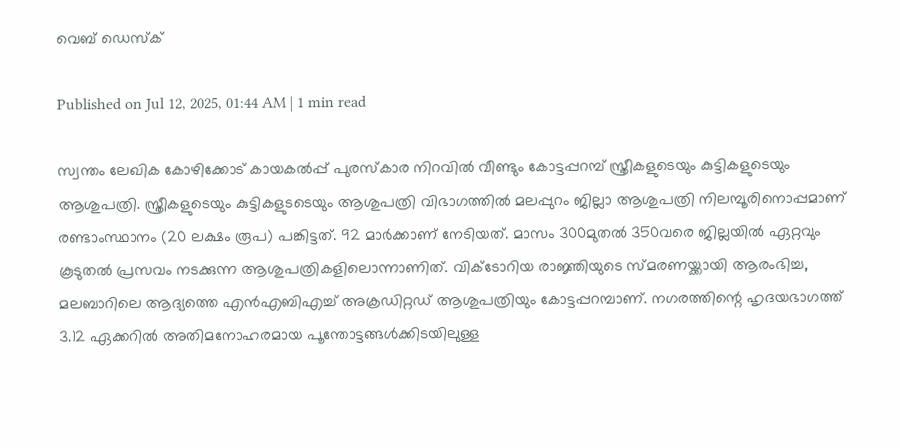വെബ് ഡെസ്ക്

Published on Jul 12, 2025, 01:44 AM | 1 min read

സ്വന്തം ലേഖിക കോഴിക്കോട് കായകൽപ്പ്‌ പുരസ്കാര നിറവിൽ വീണ്ടും കോട്ടപ്പറമ്പ് സ്ത്രീകളുടെയും കുട്ടികളുടെയും ആശുപത്രി. സ്ത്രീകളുടെയും കുട്ടികളുടടെയും ആശുപത്രി വിഭാഗത്തിൽ മലപ്പുറം ജില്ലാ ആശുപത്രി നിലമ്പൂരിനൊപ്പമാണ് രണ്ടാംസ്ഥാനം (20 ലക്ഷം രൂപ) പങ്കിട്ടത്. 92 മാർക്കാണ് നേടിയത്. മാസം 300മുതൽ 350വരെ ജില്ലയിൽ ഏറ്റവും കൂടുതൽ പ്രസവം നടക്കുന്ന ആശുപത്രികളിലൊന്നാണിത്. വിക്ടോറിയ രാജ്ഞിയുടെ സ്മരണയ്ക്കായി ആരംഭിച്ച, മലബാറിലെ ആദ്യത്തെ എൻഎബിഎച്ച് അക്രഡിറ്റഡ് ആശുപത്രിയും കോട്ടപ്പറമ്പാണ്. നഗരത്തിന്റെ ഹൃദയഭാഗത്ത് 3.12 ഏക്കറിൽ അതിമനോഹരമായ പൂന്തോട്ടങ്ങൾക്കിടയിലുള്ള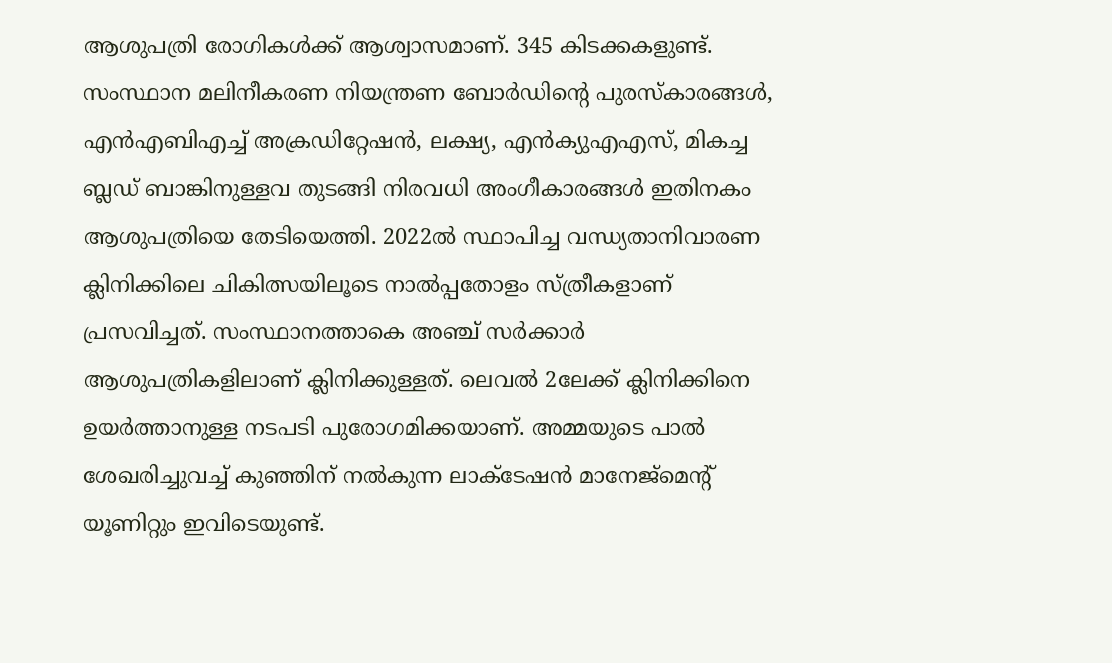ആശുപത്രി രോഗികൾക്ക്‌ ആശ്വാസമാണ്‌. 345 കിടക്കകളുണ്ട്‌. സംസ്ഥാന മലിനീകരണ നിയന്ത്രണ ബോർഡിന്റെ പുരസ്കാരങ്ങൾ, എൻഎബിഎച്ച് അക്രഡിറ്റേഷൻ, ലക്ഷ്യ, എൻക്യുഎഎസ്, മികച്ച ബ്ലഡ് ബാങ്കിനുള്ളവ തുടങ്ങി നിരവധി അംഗീകാരങ്ങൾ ഇതിനകം ആശുപത്രിയെ തേടിയെത്തി. 2022ൽ സ്ഥാപിച്ച വന്ധ്യതാനിവാരണ ക്ലിനിക്കിലെ ചികിത്സയിലൂടെ നാൽപ്പതോളം സ്ത്രീകളാണ് പ്രസവിച്ചത്. സംസ്ഥാനത്താകെ അഞ്ച് സർക്കാർ ആശുപത്രികളിലാണ് ക്ലിനിക്കുള്ളത്. ലെവൽ 2ലേക്ക് ക്ലിനിക്കിനെ ഉയർത്താനുള്ള നടപടി പുരോഗമിക്കയാണ്. അമ്മയുടെ പാൽ ശേഖരിച്ചുവച്ച് കുഞ്ഞിന് നൽകുന്ന ലാക്ടേഷൻ മാനേജ്മെന്റ് യൂണിറ്റും ഇവിടെയുണ്ട്.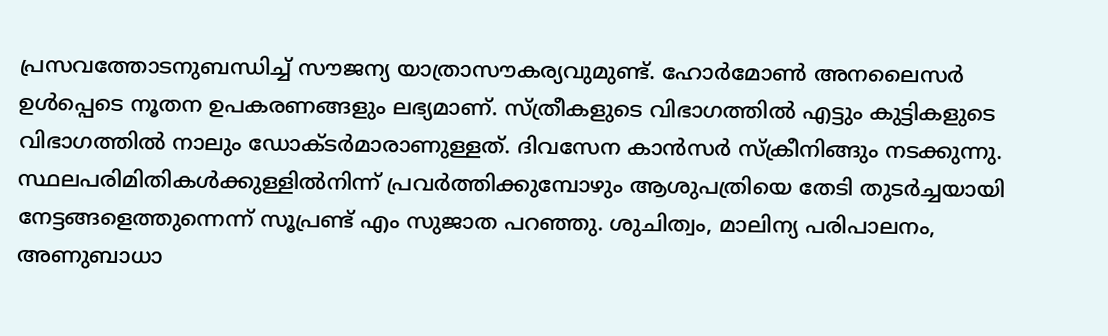പ്രസവത്തോടനുബന്ധിച്ച് സൗജന്യ യാത്രാസൗകര്യവുമുണ്ട്. ഹോർമോൺ അനലൈസർ ഉൾപ്പെടെ നൂതന ഉപകരണങ്ങളും ലഭ്യമാണ്. സ്ത്രീകളുടെ വിഭാഗത്തിൽ എട്ടും കുട്ടികളുടെ വിഭാഗത്തിൽ നാലും ഡോക്ടർമാരാണുള്ളത്. ദിവസേന കാൻസർ സ്ക്രീനിങ്ങും നടക്കുന്നു. സ്ഥലപരിമിതികൾക്കുള്ളിൽനിന്ന് പ്രവർത്തിക്കുമ്പോഴും ആശുപത്രിയെ തേടി തുടർച്ചയായി നേട്ടങ്ങളെത്തുന്നെന്ന് സൂപ്രണ്ട് എം സുജാത പറഞ്ഞു. ശുചിത്വം, മാലിന്യ പരിപാലനം, അണുബാധാ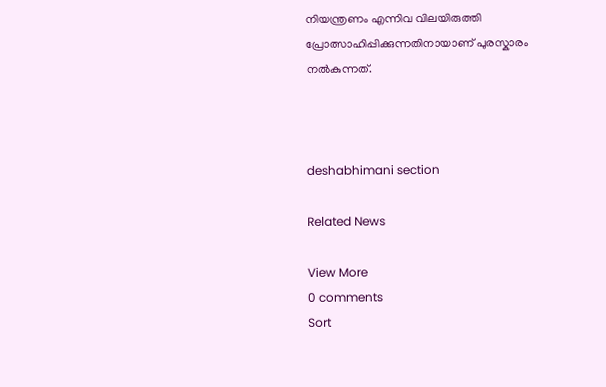നിയന്ത്രണം എന്നിവ വിലയിരുത്തി പ്രോത്സാഹിപ്പിക്കുന്നതിനായാണ് പുരസ്കാരം നൽകുന്നത്.



deshabhimani section

Related News

View More
0 comments
Sort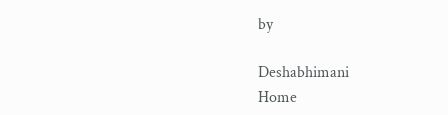by

Deshabhimani
Home